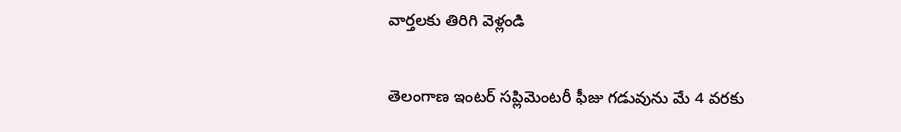వార్తలకు తిరిగి వెళ్లండి

తెలంగాణ ఇంటర్ సప్లిమెంటరీ ఫీజు గడువును మే 4 వరకు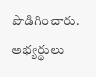పొడిగించారు. అభ్యర్థులు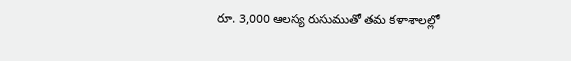రూ. 3,000 ఆలస్య రుసుముతో తమ కళాశాలల్లో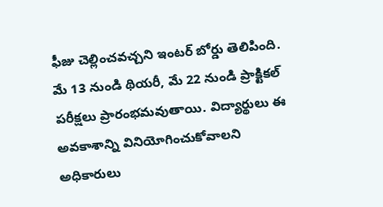ఫీజు చెల్లించవచ్చని ఇంటర్ బోర్డు తెలిపింది.
మే 13 నుండి థియరీ, మే 22 నుండి ప్రాక్టికల్ పరీక్షలు ప్రారంభమవుతాయి. విద్యార్థులు ఈ అవకాశాన్ని వినియోగించుకోవాలని అధికారులు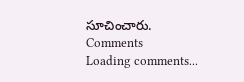సూచించారు.
Comments
Loading comments...